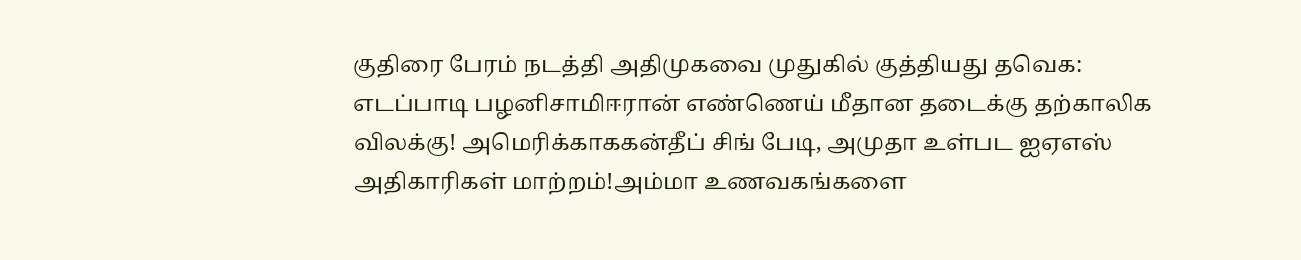குதிரை பேரம் நடத்தி அதிமுகவை முதுகில் குத்தியது தவெக: எடப்பாடி பழனிசாமிஈரான் எண்ணெய் மீதான தடைக்கு தற்காலிக விலக்கு! அமெரிக்காககன்தீப் சிங் பேடி, அமுதா உள்பட ஐஏஎஸ் அதிகாரிகள் மாற்றம்!அம்மா உணவகங்களை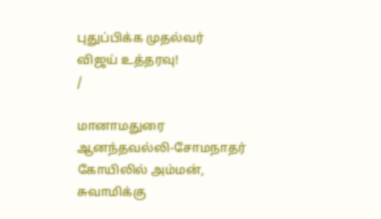புதுப்பிக்க முதல்வர் விஜய் உத்தரவு!
/

மானாமதுரை ஆனந்தவல்லி-சோமநாதர் கோயிலில் அம்மன், சுவாமிக்கு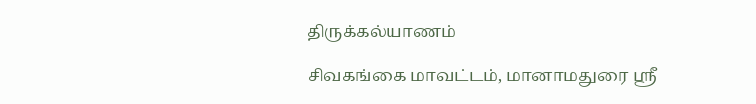திருக்கல்யாணம்

சிவகங்கை மாவட்டம், மானாமதுரை ஸ்ரீ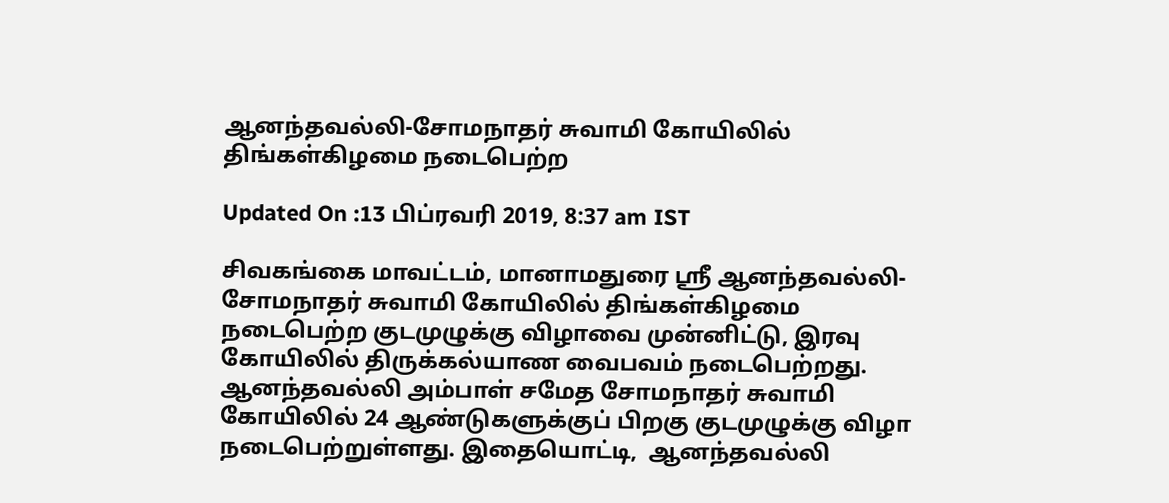ஆனந்தவல்லி-சோமநாதர் சுவாமி கோயிலில் திங்கள்கிழமை நடைபெற்ற

Updated On :13 பிப்ரவரி 2019, 8:37 am IST

சிவகங்கை மாவட்டம், மானாமதுரை ஸ்ரீ ஆனந்தவல்லி-சோமநாதர் சுவாமி கோயிலில் திங்கள்கிழமை நடைபெற்ற குடமுழுக்கு விழாவை முன்னிட்டு, இரவு கோயிலில் திருக்கல்யாண வைபவம் நடைபெற்றது.
ஆனந்தவல்லி அம்பாள் சமேத சோமநாதர் சுவாமி கோயிலில் 24 ஆண்டுகளுக்குப் பிறகு குடமுழுக்கு விழா நடைபெற்றுள்ளது. இதையொட்டி,  ஆனந்தவல்லி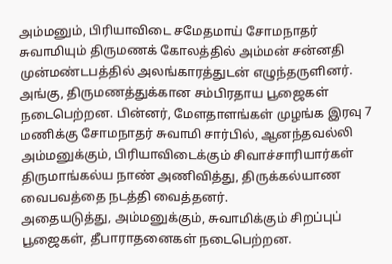அம்மனும், பிரியாவிடை சமேதமாய் சோமநாதர் சுவாமியும் திருமணக் கோலத்தில் அம்மன் சன்னதி முன்மண்டபத்தில் அலங்காரத்துடன் எழுந்தருளினர்.
அங்கு, திருமணத்துக்கான சம்பிரதாய பூஜைகள் நடைபெற்றன. பின்னர், மேளதாளங்கள் முழங்க இரவு 7 மணிக்கு சோமநாதர் சுவாமி சார்பில், ஆனந்தவல்லி அம்மனுக்கும், பிரியாவிடைக்கும் சிவாச்சாரியார்கள் திருமாங்கல்ய நாண் அணிவித்து, திருக்கல்யாண வைபவத்தை நடத்தி வைத்தனர்.
அதையடுத்து, அம்மனுக்கும், சுவாமிக்கும் சிறப்புப் பூஜைகள், தீபாராதனைகள் நடைபெற்றன.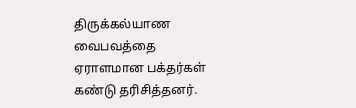திருக்கல்யாண வைபவத்தை ஏராளமான பக்தர்கள் கண்டு தரிசித்தனர்.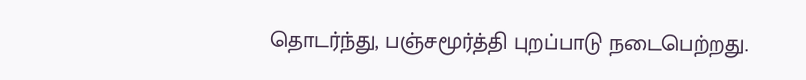தொடர்ந்து, பஞ்சமூர்த்தி புறப்பாடு நடைபெற்றது.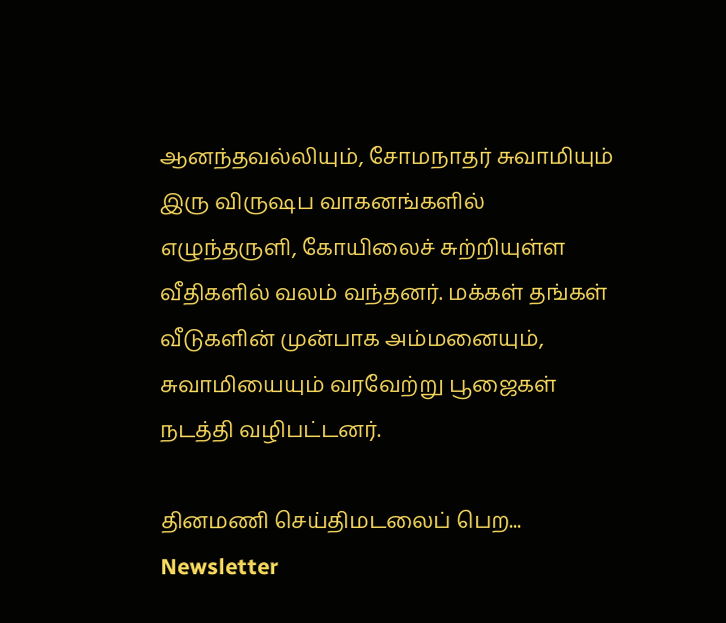ஆனந்தவல்லியும், சோமநாதர் சுவாமியும் இரு விருஷப வாகனங்களில் எழுந்தருளி, கோயிலைச் சுற்றியுள்ள வீதிகளில் வலம் வந்தனர். மக்கள் தங்கள் வீடுகளின் முன்பாக அம்மனையும், சுவாமியையும் வரவேற்று பூஜைகள் நடத்தி வழிபட்டனர்.

தினமணி செய்திமடலைப் பெற... Newsletter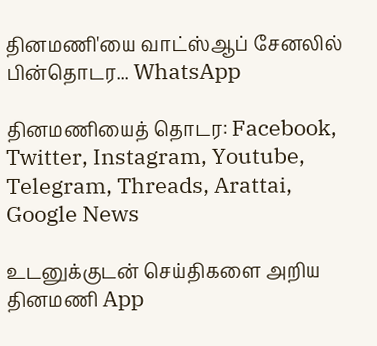தினமணி'யை வாட்ஸ்ஆப் சேனலில் பின்தொடர... WhatsApp

தினமணியைத் தொடர: Facebook, Twitter, Instagram, Youtube, Telegram, Threads, Arattai, Google News

உடனுக்குடன் செய்திகளை அறிய தினமணி App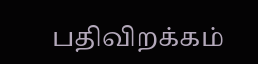பதிவிறக்கம்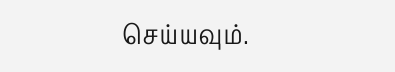செய்யவும்.